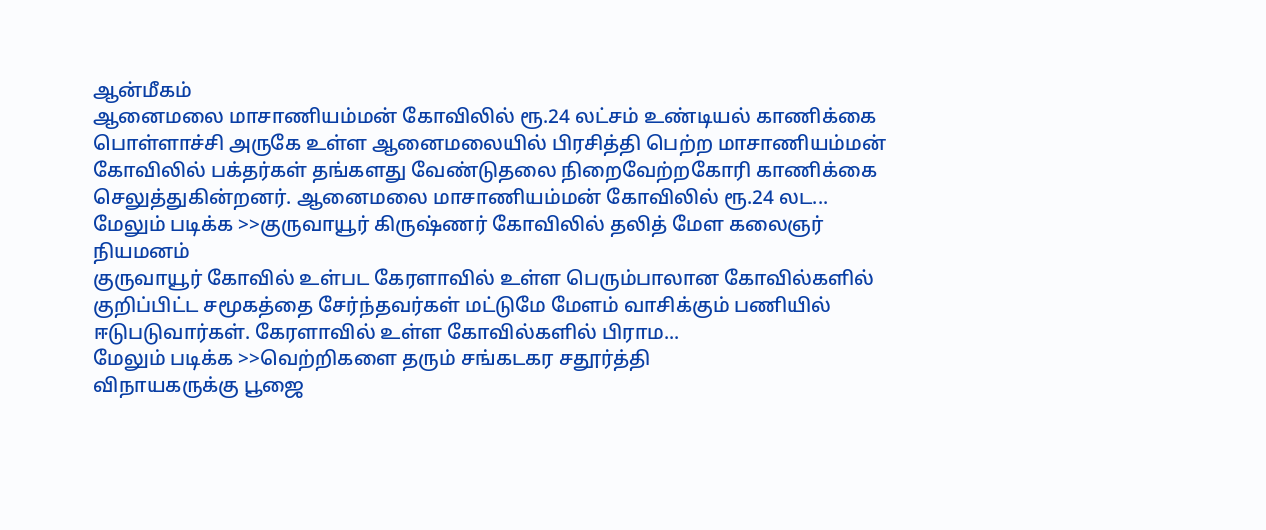ஆன்மீகம்
ஆனைமலை மாசாணியம்மன் கோவிலில் ரூ.24 லட்சம் உண்டியல் காணிக்கை
பொள்ளாச்சி அருகே உள்ள ஆனைமலையில் பிரசித்தி பெற்ற மாசாணியம்மன் கோவிலில் பக்தர்கள் தங்களது வேண்டுதலை நிறைவேற்றகோரி காணிக்கை செலுத்துகின்றனர். ஆனைமலை மாசாணியம்மன் கோவிலில் ரூ.24 லட...
மேலும் படிக்க >>குருவாயூர் கிருஷ்ணர் கோவிலில் தலித் மேள கலைஞர் நியமனம்
குருவாயூர் கோவில் உள்பட கேரளாவில் உள்ள பெரும்பாலான கோவில்களில் குறிப்பிட்ட சமூகத்தை சேர்ந்தவர்கள் மட்டுமே மேளம் வாசிக்கும் பணியில் ஈடுபடுவார்கள். கேரளாவில் உள்ள கோவில்களில் பிராம...
மேலும் படிக்க >>வெற்றிகளை தரும் சங்கடகர சதூர்த்தி
விநாயகருக்கு பூஜை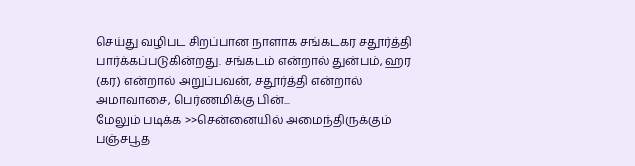செய்து வழிபட சிறப்பான நாளாக சங்கடகர சதூர்த்தி பார்க்கப்படுகின்றது. சங்கடம் என்றால் துன்பம், ஹர (கர) என்றால் அறுப்பவன், சதூர்த்தி என்றால் அமாவாசை, பெர்ணமிக்கு பின்...
மேலும் படிக்க >>சென்னையில் அமைந்திருக்கும் பஞ்சபூத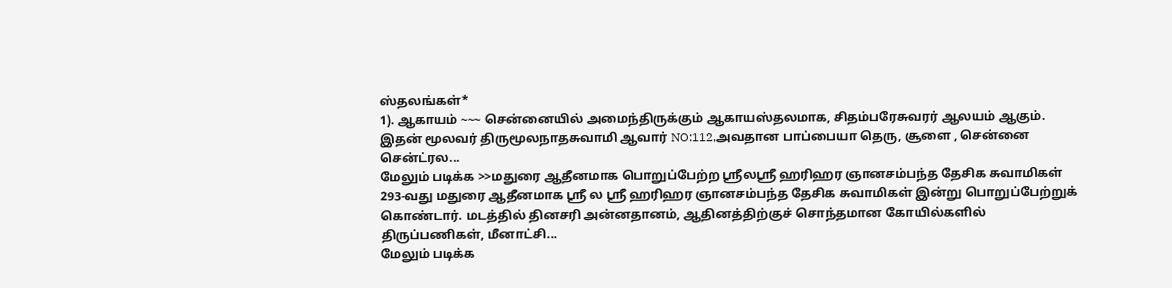ஸ்தலங்கள்*
1). ஆகாயம் ~~~ சென்னையில் அமைந்திருக்கும் ஆகாயஸ்தலமாக, சிதம்பரேசுவரர் ஆலயம் ஆகும். இதன் மூலவர் திருமூலநாதசுவாமி ஆவார் NO:112,அவதான பாப்பையா தெரு, சூளை , சென்னை சென்ட்ரல...
மேலும் படிக்க >>மதுரை ஆதீனமாக பொறுப்பேற்ற ஸ்ரீலஸ்ரீ ஹரிஹர ஞானசம்பந்த தேசிக சுவாமிகள்
293-வது மதுரை ஆதீனமாக ஸ்ரீ ல ஸ்ரீ ஹரிஹர ஞானசம்பந்த தேசிக சுவாமிகள் இன்று பொறுப்பேற்றுக் கொண்டார். மடத்தில் தினசரி அன்னதானம், ஆதினத்திற்குச் சொந்தமான கோயில்களில் திருப்பணிகள், மீனாட்சி...
மேலும் படிக்க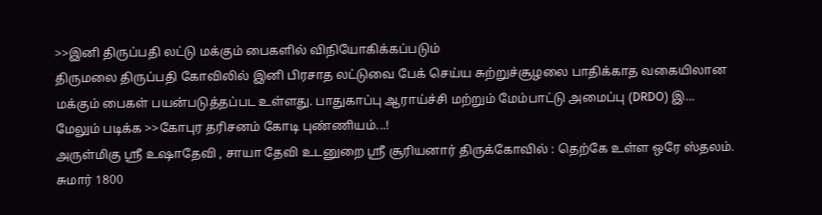>>இனி திருப்பதி லட்டு மக்கும் பைகளில் விநியோகிக்கப்படும்
திருமலை திருப்பதி கோவிலில் இனி பிரசாத லட்டுவை பேக் செய்ய சுற்றுச்சூழலை பாதிக்காத வகையிலான மக்கும் பைகள் பயன்படுத்தப்பட உள்ளது. பாதுகாப்பு ஆராய்ச்சி மற்றும் மேம்பாட்டு அமைப்பு (DRDO) இ...
மேலும் படிக்க >>கோபுர தரிசனம் கோடி புண்ணியம்...!
அருள்மிகு ஸ்ரீ உஷாதேவி , சாயா தேவி உடனுறை ஸ்ரீ சூரியனார் திருக்கோவில் : தெற்கே உள்ள ஒரே ஸ்தலம். சுமார் 1800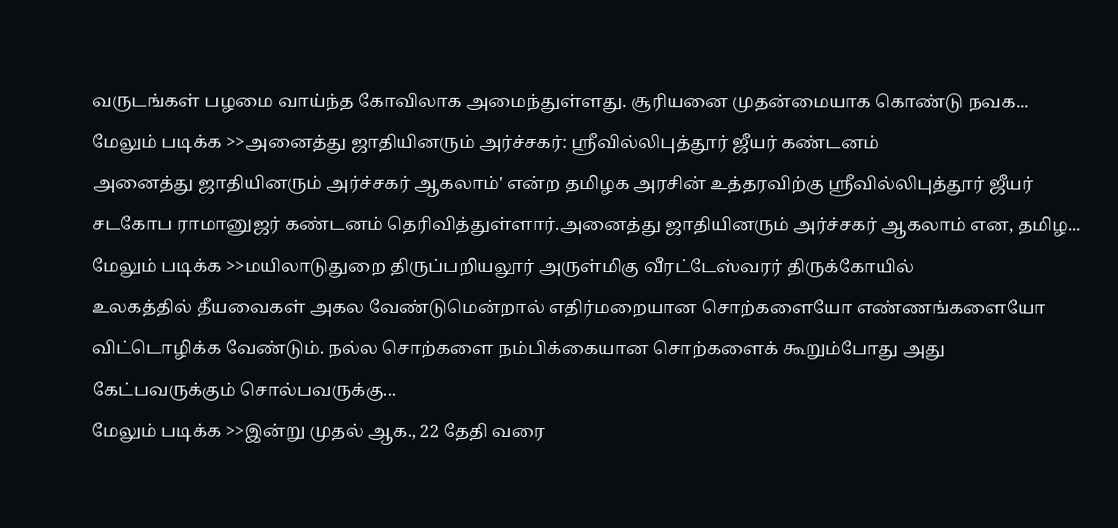வருடங்கள் பழமை வாய்ந்த கோவிலாக அமைந்துள்ளது. சூரியனை முதன்மையாக கொண்டு நவக...
மேலும் படிக்க >>அனைத்து ஜாதியினரும் அர்ச்சகர்: ஸ்ரீவில்லிபுத்தூர் ஜீயர் கண்டனம்
அனைத்து ஜாதியினரும் அர்ச்சகர் ஆகலாம்' என்ற தமிழக அரசின் உத்தரவிற்கு ஸ்ரீவில்லிபுத்தூர் ஜீயர் சடகோப ராமானுஜர் கண்டனம் தெரிவித்துள்ளார்.அனைத்து ஜாதியினரும் அர்ச்சகர் ஆகலாம் என, தமிழ...
மேலும் படிக்க >>மயிலாடுதுறை திருப்பறியலூர் அருள்மிகு வீரட்டேஸ்வரர் திருக்கோயில்
உலகத்தில் தீயவைகள் அகல வேண்டுமென்றால் எதிர்மறையான சொற்களையோ எண்ணங்களையோ விட்டொழிக்க வேண்டும். நல்ல சொற்களை நம்பிக்கையான சொற்களைக் கூறும்போது அது கேட்பவருக்கும் சொல்பவருக்கு...
மேலும் படிக்க >>இன்று முதல் ஆக., 22 தேதி வரை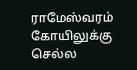ராமேஸ்வரம் கோயிலுக்கு செல்ல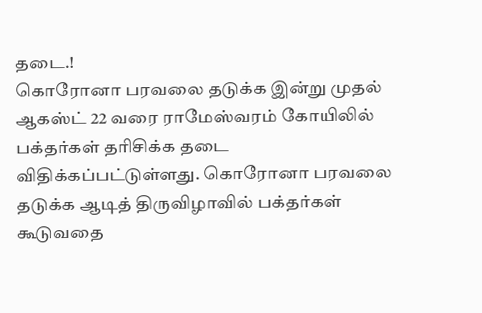தடை.!
கொரோனா பரவலை தடுக்க இன்று முதல் ஆகஸ்ட் 22 வரை ராமேஸ்வரம் கோயிலில் பக்தர்கள் தரிசிக்க தடை விதிக்கப்பட்டுள்ளது. கொரோனா பரவலை தடுக்க ஆடித் திருவிழாவில் பக்தர்கள் கூடுவதை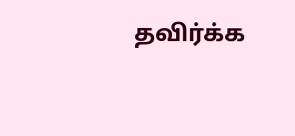தவிர்க்க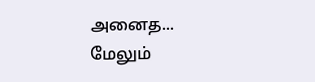அனைத...
மேலும்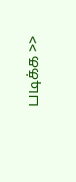படிக்க >>